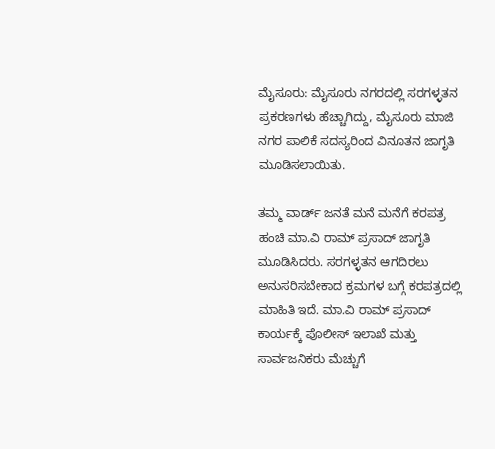ಮೈಸೂರು: ಮೈಸೂರು ನಗರದಲ್ಲಿ ಸರಗಳ್ಳತನ ಪ್ರಕರಣಗಳು ಹೆಚ್ಚಾಗಿದ್ದು, ಮೈಸೂರು ಮಾಜಿ ನಗರ ಪಾಲಿಕೆ ಸದಸ್ಯರಿಂದ ವಿನೂತನ ಜಾಗೃತಿ ಮೂಡಿಸಲಾಯಿತು.

ತಮ್ಮ ವಾರ್ಡ್ ಜನತೆ ಮನೆ ಮನೆಗೆ ಕರಪತ್ರ ಹಂಚಿ ಮಾ.ವಿ ರಾಮ್ ಪ್ರಸಾದ್ ಜಾಗೃತಿ ಮೂಡಿಸಿದರು. ಸರಗಳ್ಳತನ ಆಗದಿರಲು ಅನುಸರಿಸಬೇಕಾದ ಕ್ರಮಗಳ ಬಗ್ಗೆ ಕರಪತ್ರದಲ್ಲಿ ಮಾಹಿತಿ ಇದೆ. ಮಾ.ವಿ ರಾಮ್ ಪ್ರಸಾದ್ ಕಾರ್ಯಕ್ಕೆ ಪೊಲೀಸ್ ಇಲಾಖೆ ಮತ್ತು ಸಾರ್ವಜನಿಕರು ಮೆಚ್ಚುಗೆ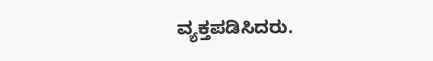ವ್ಯಕ್ತಪಡಿಸಿದರು.